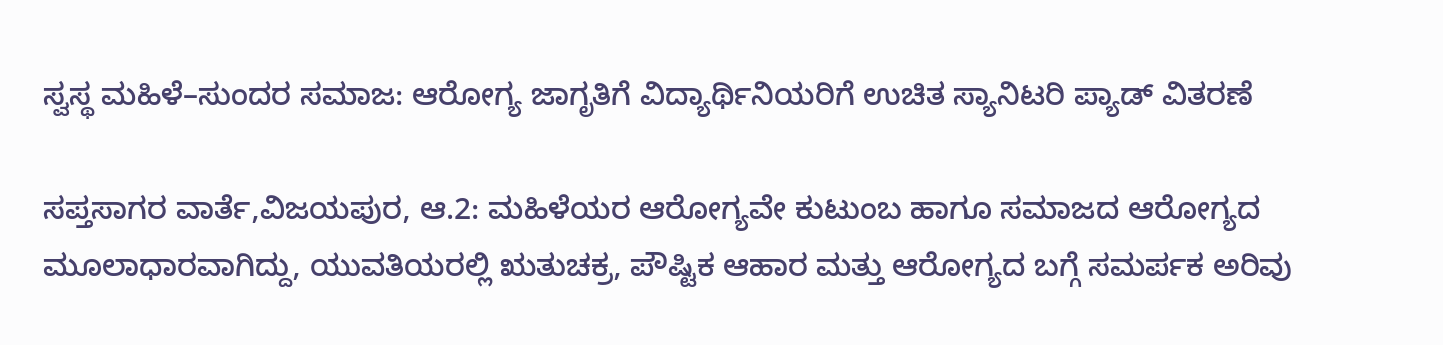ಸ್ವಸ್ಥ ಮಹಿಳೆ–ಸುಂದರ ಸಮಾಜ: ಆರೋಗ್ಯ ಜಾಗೃತಿಗೆ ವಿದ್ಯಾರ್ಥಿನಿಯರಿಗೆ ಉಚಿತ ಸ್ಯಾನಿಟರಿ ಪ್ಯಾಡ್ ವಿತರಣೆ

ಸಪ್ತಸಾಗರ ವಾರ್ತೆ,ವಿಜಯಪುರ, ಆ.2: ಮಹಿಳೆಯರ ಆರೋಗ್ಯವೇ ಕುಟುಂಬ ಹಾಗೂ ಸಮಾಜದ ಆರೋಗ್ಯದ ಮೂಲಾಧಾರವಾಗಿದ್ದು, ಯುವತಿಯರಲ್ಲಿ ಋತುಚಕ್ರ, ಪೌಷ್ಟಿಕ ಆಹಾರ ಮತ್ತು ಆರೋಗ್ಯದ ಬಗ್ಗೆ ಸಮರ್ಪಕ ಅರಿವು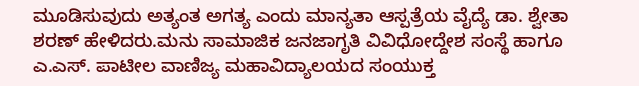ಮೂಡಿಸುವುದು ಅತ್ಯಂತ ಅಗತ್ಯ ಎಂದು ಮಾನ್ಯತಾ ಆಸ್ಪತ್ರೆಯ ವೈದ್ಯೆ ಡಾ. ಶ್ವೇತಾ ಶರಣ್ ಹೇಳಿದರು.ಮನು ಸಾಮಾಜಿಕ ಜನಜಾಗೃತಿ ವಿವಿಧೋದ್ದೇಶ ಸಂಸ್ಥೆ ಹಾಗೂ ಎ.ಎಸ್. ಪಾಟೀಲ ವಾಣಿಜ್ಯ ಮಹಾವಿದ್ಯಾಲಯದ ಸಂಯುಕ್ತ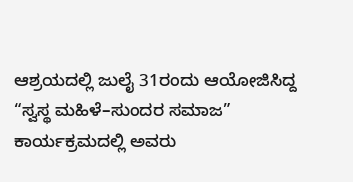ಆಶ್ರಯದಲ್ಲಿ ಜುಲೈ 31ರಂದು ಆಯೋಜಿಸಿದ್ದ “ಸ್ವಸ್ಥ ಮಹಿಳೆ–ಸುಂದರ ಸಮಾಜ” ಕಾರ್ಯಕ್ರಮದಲ್ಲಿ ಅವರು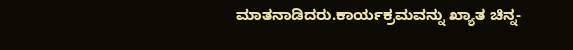ಮಾತನಾಡಿದರು.ಕಾರ್ಯಕ್ರಮವನ್ನು ಖ್ಯಾತ ಚಿನ್ನ-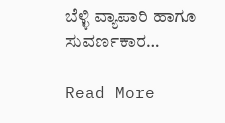ಬೆಳ್ಳಿ ವ್ಯಾಪಾರಿ ಹಾಗೂ ಸುವರ್ಣಕಾರ…

Read More